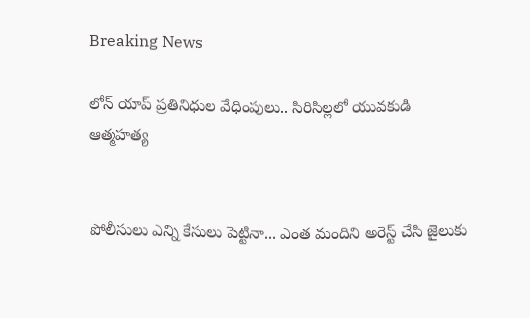Breaking News

లోన్ యాప్ ప్రతినిధుల వేధింపులు.. సిరిసిల్లలో యువకుడి ఆత్మహత్య


పోలీసులు ఎన్ని కేసులు పెట్టినా... ఎంత మందిని అరెస్ట్ చేసి జైలుకు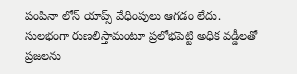పంపినా లోన్ యాప్స్ వేధింపులు ఆగడం లేదు. సులభంగా రుణలిస్తామంటూ ప్రలోభపెట్టి అధిక వడ్డీలతో ప్రజలను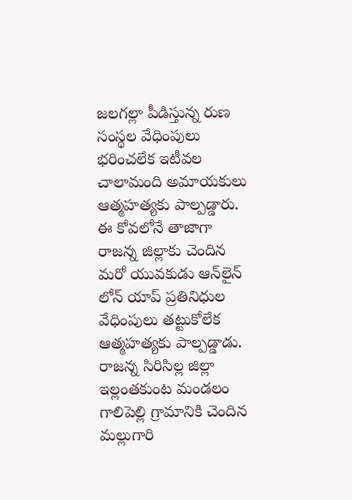జలగల్లా పీడిస్తున్న రుణ సంస్థల వేధింపులు భరించలేక ఇటీవల చాలామంది అమాయకులు ఆత్మహత్యకు పాల్పడ్డారు. ఈ కోవలోనే తాజాగా రాజన్న జిల్లాకు చెందిన మరో యువకుడు ఆన్‌లైన్ లోన్ యాప్ ప్రతినిధుల వేధింపులు తట్టుకోలేక ఆత్మహత్యకు పాల్పడ్డాడు. రాజన్న సిరిసిల్ల జిల్లా ఇల్లంతకుంట మండలం గాలిపెల్లి గ్రామానికి చెందిన మల్లుగారి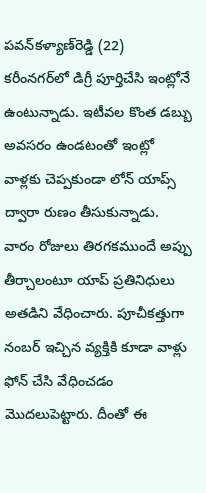పవన్‌కళ్యాణ్‌రెడ్డి (22) కరీంనగర్‌లో డిగ్రీ పూర్తిచేసి ఇంట్లోనే ఉంటున్నాడు. ఇటీవల కొంత డబ్బు అవసరం ఉండటంతో ఇంట్లో వాళ్లకు చెప్పకుండా లోన్ యాప్స్‌ ద్వారా రుణం తీసుకున్నాడు. వారం రోజులు తిరగకముందే అప్పు తీర్చాలంటూ యాప్ ప్రతినిధులు అతడిని వేధించారు. పూచీకత్తుగా నంబర్‌ ఇచ్చిన వ్యక్తికి కూడా వాళ్లు ఫోన్ చేసి వేధించడం మొదలుపెట్టారు. దీంతో ఈ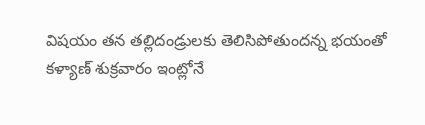విషయం తన తల్లిదండ్రులకు తెలిసిపోతుందన్న భయంతో కళ్యాణ్ శుక్రవారం ఇంట్లోనే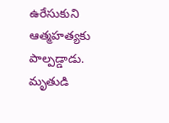ఉరేసుకుని ఆత్మహత్యకు పాల్పడ్డాడు. మృతుడి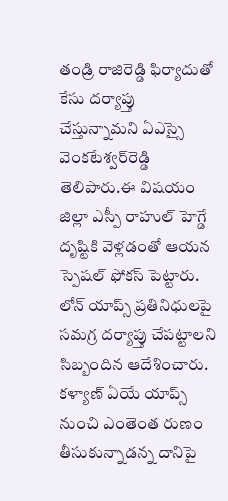తండ్రి రాజిరెడ్డి ఫిర్యాదుతో కేసు దర్యాప్తు చేస్తున్నామని ఏఎస్సై వెంకటేశ్వర్‌రెడ్డి తెలిపారు.ఈ విషయం జిల్లా ఎస్పీ రాహుల్ హెగ్డే దృష్టికి వెళ్లడంతో ఆయన స్పెషల్‌ ఫోకస్ పెట్టారు. లోన్ యాప్స్ ప్రతినిధులపై సమగ్ర దర్యాప్తు చేపట్టాలని సిబ్బందిన ఆదేశించారు. కళ్యాణ్ ఏయే యాప్స్ నుంచి ఎంతెంత రుణం తీసుకున్నాడన్న దానిపై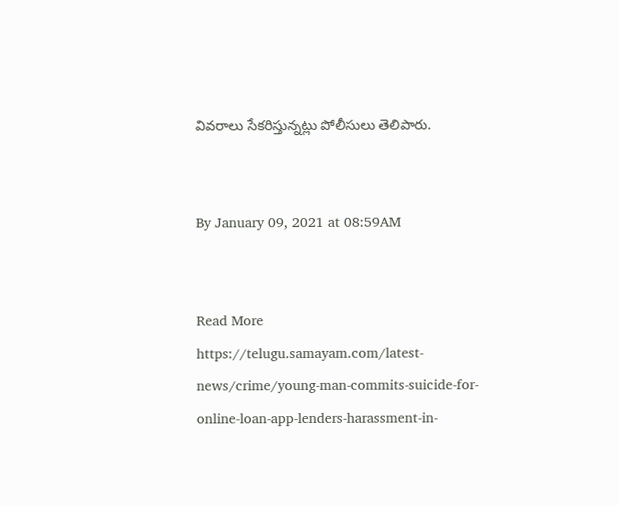వివరాలు సేకరిస్తున్నట్లు పోలీసులు తెలిపారు.


By January 09, 2021 at 08:59AM


Read More https://telugu.samayam.com/latest-news/crime/young-man-commits-suicide-for-online-loan-app-lenders-harassment-in-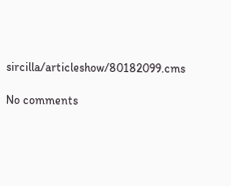sircilla/articleshow/80182099.cms

No comments